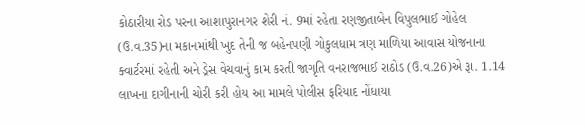કોઠારીયા રોડ પરના આશાપુરાનગર શેરી નં. 9માં રહેતા રણજીતાબેન વિપુલભાઈ ગોહેલ (ઉ.વ.35)ના મકાનમાંથી ખુદ તેની જ બહેનપણી ગોકુલધામ ત્રણ માળિયા આવાસ યોજનાના ક્વાર્ટરમાં રહેતી અને ડ્રેસ વેચવાનું કામ કરતી જાગૃતિ વનરાજભાઈ રાઠોડ (ઉ.વ.26)એ રૂા. 1.14 લાખના દાગીનાની ચોરી કરી હોય આ મામલે પોલીસ ફરિયાદ નોંધાયા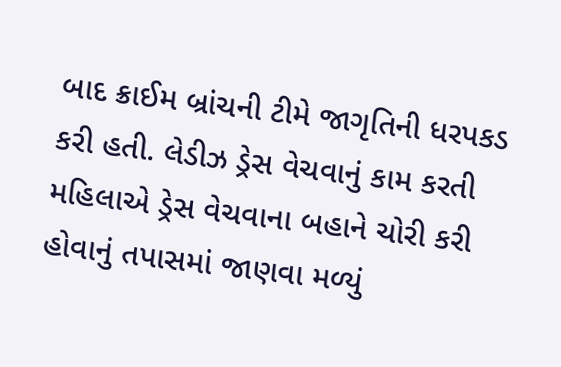બાદ ક્રાઈમ બ્રાંચની ટીમે જાગૃતિની ધરપકડ કરી હતી. લેડીઝ ડ્રેસ વેચવાનું કામ કરતી મહિલાએ ડ્રેસ વેચવાના બહાને ચોરી કરી હોવાનું તપાસમાં જાણવા મળ્યું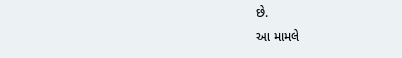છે.
આ મામલે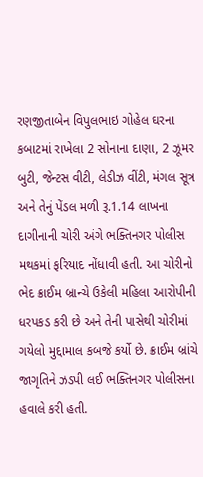રણજીતાબેન વિપુલભાઇ ગોહેલ ઘરના કબાટમાં રાખેલા 2 સોનાના દાણા, 2 ઝૂમર બુટી, જેન્ટસ વીટી, લેડીઝ વીંટી, મંગલ સૂત્ર અને તેનું પેંડલ મળી રૂ.1.14 લાખના દાગીનાની ચોરી અંગે ભક્તિનગર પોલીસ મથકમાં ફરિયાદ નોંધાવી હતી. આ ચોરીનો ભેદ ક્રાઈમ બ્રાન્ચે ઉકેલી મહિલા આરોપીની ધરપકડ કરી છે અને તેની પાસેથી ચોરીમાં ગયેલો મુદ્દામાલ કબજે કર્યો છે. ક્રાઈમ બ્રાંચે જાગૃતિને ઝડપી લઈ ભક્તિનગર પોલીસના હવાલે કરી હતી.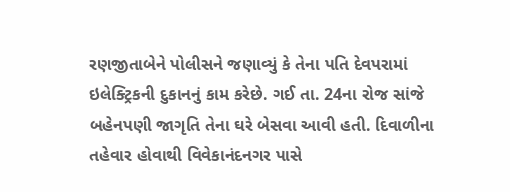રણજીતાબેને પોલીસને જણાવ્યું કે તેના પતિ દેવપરામાં ઇલેક્ટ્રિકની દુકાનનું કામ કરેછે. ગઈ તા. 24ના રોજ સાંજે બહેનપણી જાગૃતિ તેના ઘરે બેસવા આવી હતી. દિવાળીના તહેવાર હોવાથી વિવેકાનંદનગર પાસે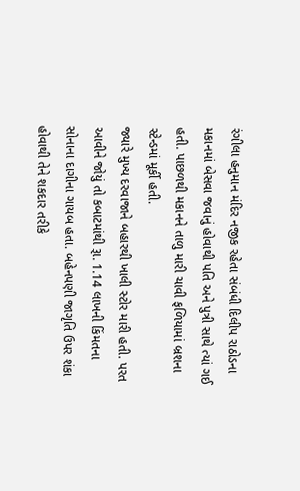રંગીલા હનુમાન મંદિર નજીક રહેતા સંબંધી દિલીપ રાઠોડના મકાનમાં બેસવા જવાનું હોવાથી પતિ અને પુત્રી સાથે ત્યાં ગઈ હતી. પાછળથી મકાનને તાળુ મારી ચાવી ફળિયામાં બ્રશના સ્ટેન્ડમાં મૂર્કી હતી.
જ્યારે મુખ્ય દરવાજાને બહારથી ખાલી સ્ટોર મારી હતી. પરત આવીને જોયું તો કબાટમાંથી રૂા. 1.14 લાખની કિંમતના સોનાના દાગીના ગાયબ હતા. બહેનપણી જાગૃતિ ઉપર શંકા હોવાથી તેને શકદાર તરીકે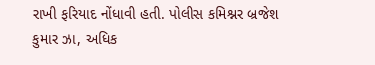રાખી ફરિયાદ નોંધાવી હતી. પોલીસ કમિશ્નર બ્રજેશ કુમાર ઝા, અધિક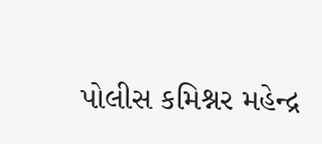પોલીસ કમિશ્નર મહેન્દ્ર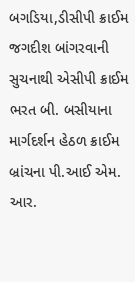બગડિયા,ડીસીપી ક્રાઈમ જગદીશ બાંગરવાની સુચનાથી એસીપી ક્રાઈમ ભરત બી. બસીયાના માર્ગદર્શન હેઠળ ક્રાઈમ બ્રાંચના પી.આઈ એમ. આર.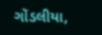ગોંડલીયા,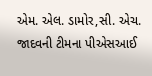એમ. એલ. ડામોર,સી. એચ. જાદવની ટીમના પીએસઆઈ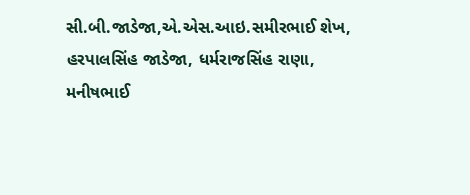સી.બી.જાડેજા,એ.એસ.આઇ.સમીરભાઈ શેખ, હરપાલસિંહ જાડેજા, ધર્મરાજસિંહ રાણા, મનીષભાઈ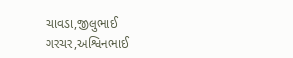ચાવડા,જીલુભાઈ ગરચર,અશ્વિનભાઈ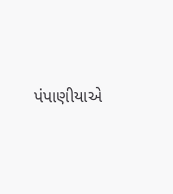પંપાણીયાએ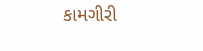કામગીરી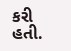કરી હતી.